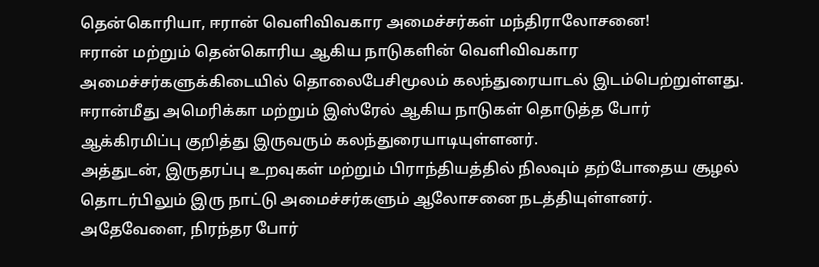தென்கொரியா, ஈரான் வெளிவிவகார அமைச்சர்கள் மந்திராலோசனை!
ஈரான் மற்றும் தென்கொரிய ஆகிய நாடுகளின் வெளிவிவகார அமைச்சர்களுக்கிடையில் தொலைபேசிமூலம் கலந்துரையாடல் இடம்பெற்றுள்ளது.
ஈரான்மீது அமெரிக்கா மற்றும் இஸ்ரேல் ஆகிய நாடுகள் தொடுத்த போர் ஆக்கிரமிப்பு குறித்து இருவரும் கலந்துரையாடியுள்ளனர்.
அத்துடன், இருதரப்பு உறவுகள் மற்றும் பிராந்தியத்தில் நிலவும் தற்போதைய சூழல் தொடர்பிலும் இரு நாட்டு அமைச்சர்களும் ஆலோசனை நடத்தியுள்ளனர்.
அதேவேளை, நிரந்தர போர்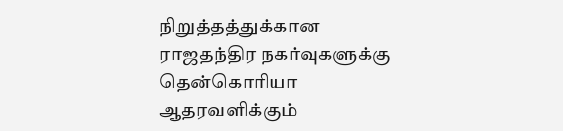நிறுத்தத்துக்கான ராஜதந்திர நகர்வுகளுக்கு தென்கொரியா ஆதரவளிக்கும்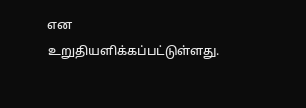என உறுதியளிக்கப்பட்டுள்ளது.